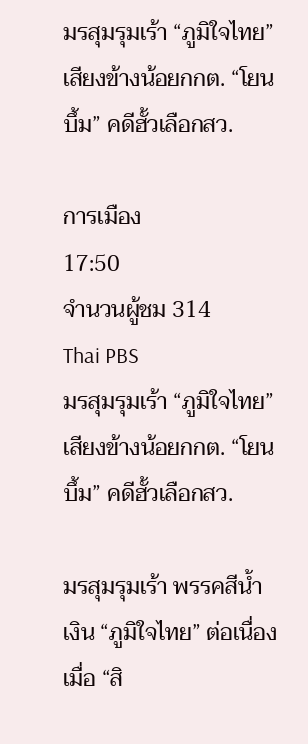มรสุมรุมเร้า “ภูมิใจไทย” เสียงข้างน้อยกกต. “โยนบึ้ม” คดีฮั้วเลือกสว.

การเมือง
17:50
จำนวนผู้ชม 314
Thai PBS
มรสุมรุมเร้า “ภูมิใจไทย” เสียงข้างน้อยกกต. “โยนบึ้ม” คดีฮั้วเลือกสว.

มรสุมรุมเร้า พรรคสีน้ำเงิน “ภูมิใจไทย” ต่อเนื่อง เมื่อ “สิ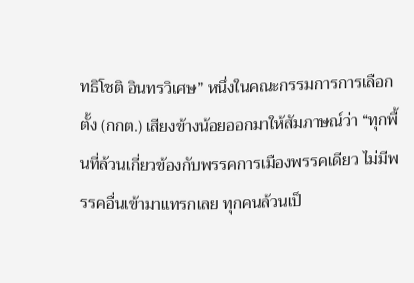ทธิโชติ อินทรวิเศษ” หนึ่งในคณะกรรมการการเลือกตั้ง (กกต.) เสียงข้างน้อยออกมาให้สัมภาษณ์ว่า “ทุกพื้นที่ล้วนเกี่ยวข้องกับพรรคการเมืองพรรคเดียว ไม่มีพรรคอื่นเข้ามาแทรกเลย ทุกคนล้วนเป็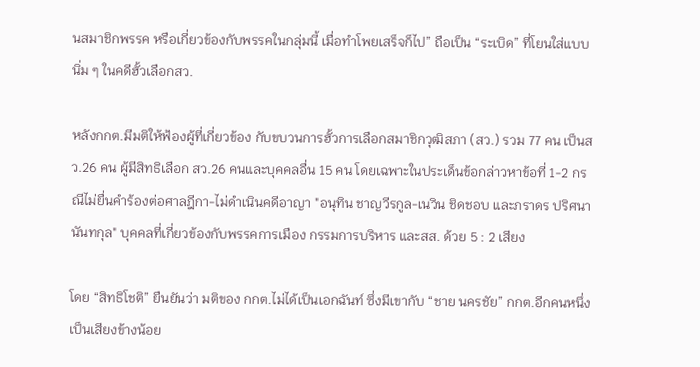นสมาชิกพรรค หรือเกี่ยวข้องกับพรรคในกลุ่มนี้ เมื่อทำโพยเสร็จก็ไป” ถือเป็น “ระเบิด” ที่โยนใส่แบบนิ่ม ๆ ในคดีฮั้วเลือกสว.

หลังกกต.มีมติให้ฟ้องผู้ที่เกี่ยวข้อง กับขบวนการฮั้วการเลือกสมาชิกวุฒิสภา (สว.) รวม 77 คน เป็นสว.26 คน ผู้มีสิทธิเลือก สว.26 คนและบุคคลอื่น 15 คน โดยเฉพาะในประเด็นข้อกล่าวหาข้อที่ 1-2 กรณีไม่ยื่นคำร้องต่อศาลฎีกา-ไม่ดำเนินคดีอาญา "อนุทิน ชาญวีรกูล-เนวิน ชิดชอบ และภราดร ปริศนานันทกุล" บุคคลที่เกี่ยวข้องกับพรรคการเมือง กรรมการบริหาร และสส. ด้วย 5 : 2 เสียง

โดย “สิทธิโชติ” ยืนยันว่า มติของ กกต.ไม่ได้เป็นเอกฉันท์ ซึ่งมีเขากับ “ชาย นครชัย” กกต.อีกคนหนึ่งเป็นเสียงข้างน้อย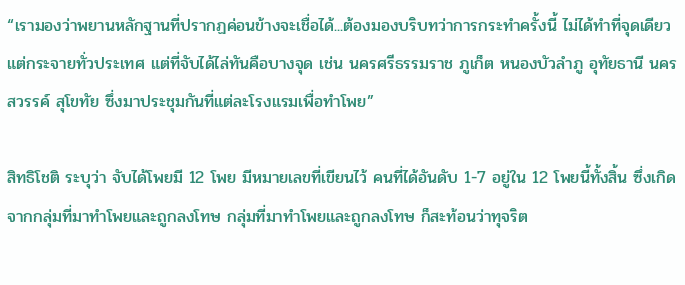“เรามองว่าพยานหลักฐานที่ปรากฏค่อนข้างจะเชื่อได้...ต้องมองบริบทว่าการกระทำครั้งนี้ ไม่ได้ทำที่จุดเดียว แต่กระจายทั่วประเทศ แต่ที่จับได้ไล่ทันคือบางจุด เช่น นครศรีธรรมราช ภูเก็ต หนองบัวลำภู อุทัยธานี นครสวรรค์ สุโขทัย ซึ่งมาประชุมกันที่แต่ละโรงแรมเพื่อทำโพย”

สิทธิโชติ ระบุว่า จับได้โพยมี 12 โพย มีหมายเลขที่เขียนไว้ คนที่ได้อันดับ 1-7 อยู่ใน 12 โพยนี้ทั้งสิ้น ซึ่งเกิดจากกลุ่มที่มาทำโพยและถูกลงโทษ กลุ่มที่มาทำโพยและถูกลงโทษ ก็สะท้อนว่าทุจริต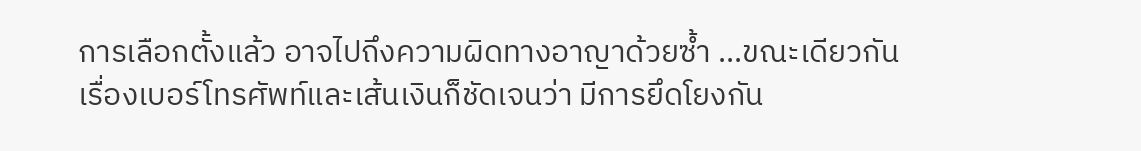การเลือกตั้งแล้ว อาจไปถึงความผิดทางอาญาด้วยซ้ำ ...ขณะเดียวกัน เรื่องเบอร์โทรศัพท์และเส้นเงินก็ชัดเจนว่า มีการยึดโยงกัน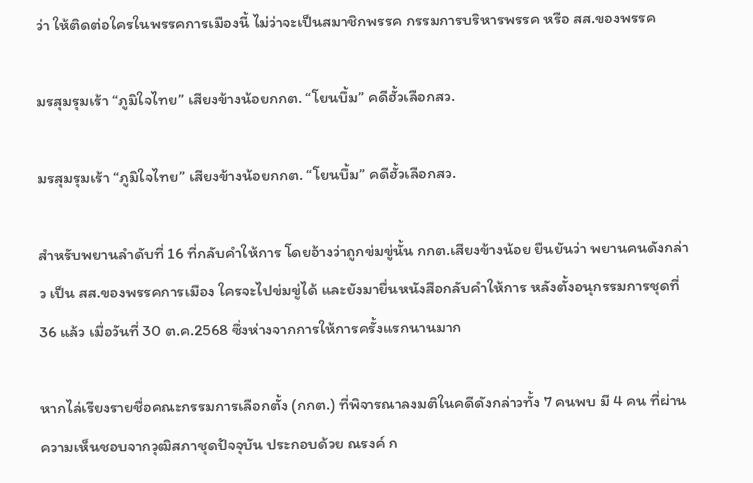ว่า ให้ติดต่อใครในพรรคการเมืองนี้ ไม่ว่าจะเป็นสมาชิกพรรค กรรมการบริหารพรรค หรือ สส.ของพรรค

มรสุมรุมเร้า “ภูมิใจไทย” เสียงข้างน้อยกกต. “โยนบึ้ม” คดีฮั้วเลือกสว.

มรสุมรุมเร้า “ภูมิใจไทย” เสียงข้างน้อยกกต. “โยนบึ้ม” คดีฮั้วเลือกสว.

สำหรับพยานลำดับที่ 16 ที่กลับคำให้การ โดยอ้างว่าถูกข่มขู่นั้น กกต.เสียงข้างน้อย ยืนยันว่า พยานคนดังกล่าว เป็น สส.ของพรรคการเมือง ใครจะไปข่มขู่ได้ และยังมายื่นหนังสือกลับคำให้การ หลังตั้งอนุกรรมการชุดที่ 36 แล้ว เมื่อวันที่ 30 ต.ค.2568 ซึ่งห่างจากการให้การครั้งแรกนานมาก

หากไล่เรียงรายชื่อคณะกรรมการเลือกตั้ง (กกต.) ที่พิจารณาลงมติในคดีดังกล่าวทั้ง 7 คนพบ มี 4 คน ที่ผ่านความเห็นชอบจากวุฒิสภาชุดปัจจุบัน ประกอบด้วย ณรงค์ ก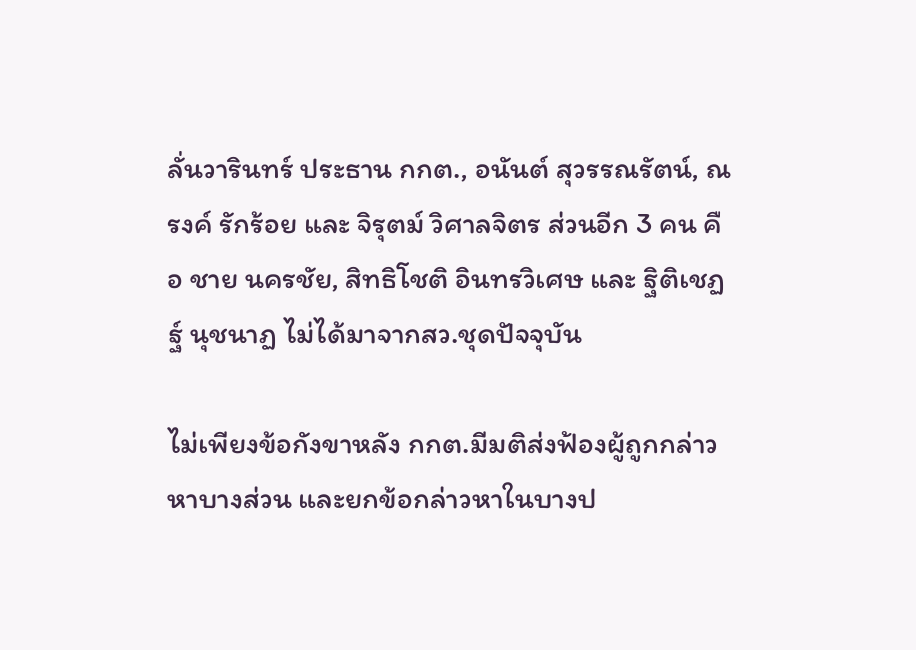ลั่นวารินทร์ ประธาน กกต., อนันต์ สุวรรณรัตน์, ณรงค์ รักร้อย และ จิรุตม์ วิศาลจิตร ส่วนอีก 3 คน คือ ชาย นครชัย, สิทธิโชติ อินทรวิเศษ และ ฐิติเชฏฐ์ นุชนาฏ ไม่ได้มาจากสว.ชุดปัจจุบัน

ไม่เพียงข้อกังขาหลัง กกต.มีมติส่งฟ้องผู้ถูกกล่าวหาบางส่วน และยกข้อกล่าวหาในบางป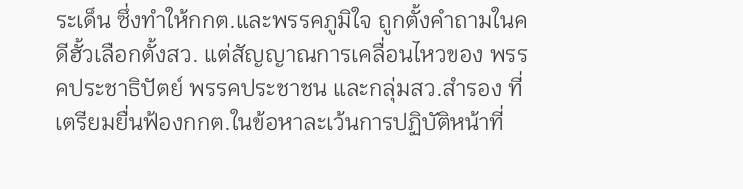ระเด็น ซึ่งทำให้กกต.และพรรคภูมิใจ ถูกตั้งคำถามในคดีฮั้วเลือกตั้งสว. แต่สัญญาณการเคลื่อนไหวของ พรรคประชาธิปัตย์ พรรคประชาชน และกลุ่มสว.สำรอง ที่เตรียมยื่นฟ้องกกต.ในข้อหาละเว้นการปฏิบัติหน้าที่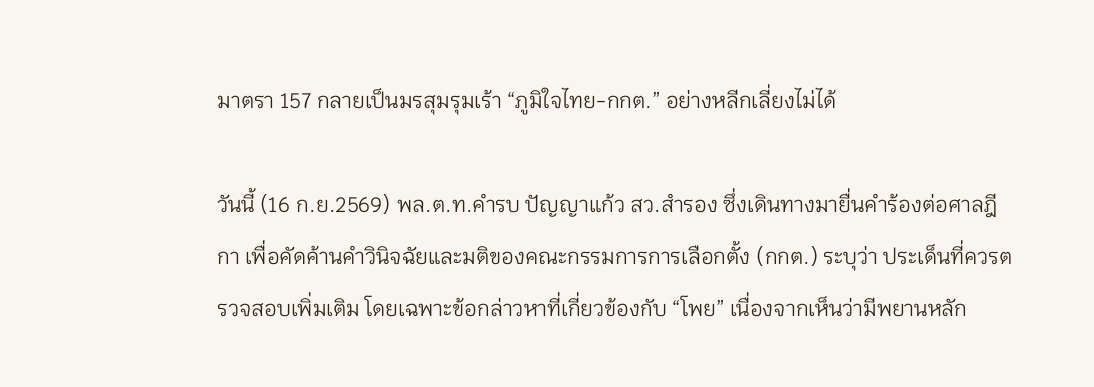มาตรา 157 กลายเป็นมรสุมรุมเร้า “ภูมิใจไทย-กกต.” อย่างหลีกเลี่ยงไม่ได้

วันนี้ (16 ก.ย.2569) พล.ต.ท.คำรบ ปัญญาแก้ว สว.สำรอง ซึ่งเดินทางมายื่นคำร้องต่อศาลฎีกา เพื่อคัดค้านคำวินิจฉัยและมติของคณะกรรมการการเลือกตั้ง (กกต.) ระบุว่า ประเด็นที่ควรตรวจสอบเพิ่มเติม โดยเฉพาะข้อกล่าวหาที่เกี่ยวข้องกับ “โพย” เนื่องจากเห็นว่ามีพยานหลัก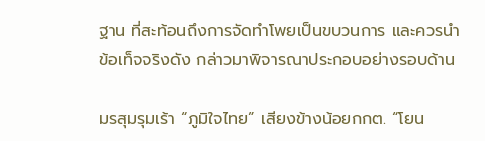ฐาน ที่สะท้อนถึงการจัดทำโพยเป็นขบวนการ และควรนำข้อเท็จจริงดัง กล่าวมาพิจารณาประกอบอย่างรอบด้าน

มรสุมรุมเร้า “ภูมิใจไทย” เสียงข้างน้อยกกต. “โยน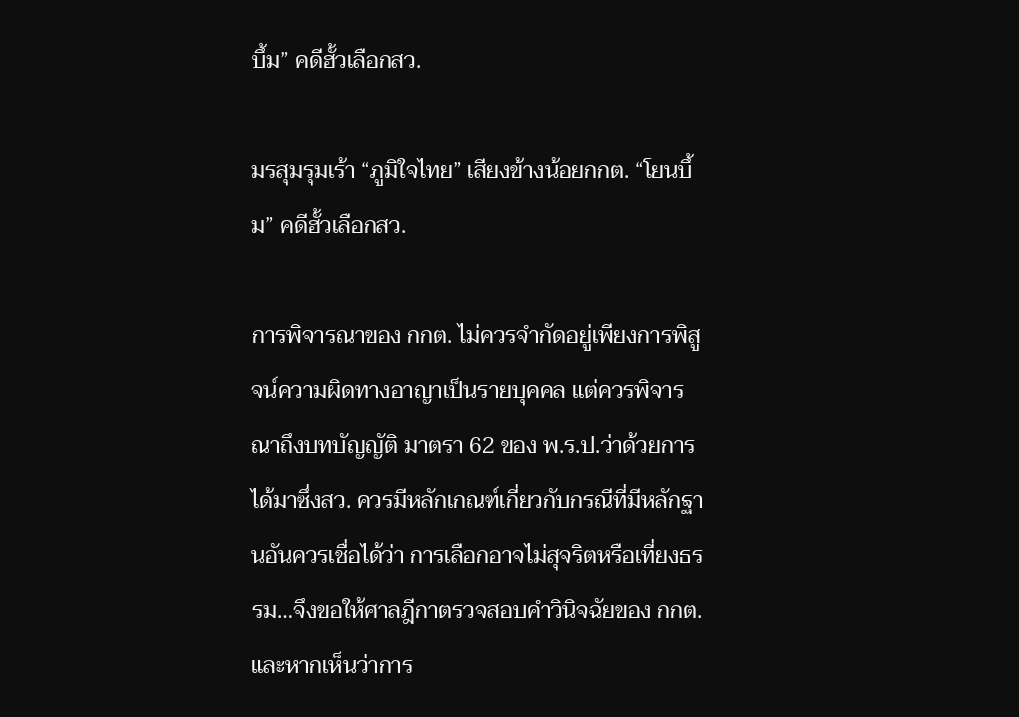บึ้ม” คดีฮั้วเลือกสว.

มรสุมรุมเร้า “ภูมิใจไทย” เสียงข้างน้อยกกต. “โยนบึ้ม” คดีฮั้วเลือกสว.

การพิจารณาของ กกต. ไม่ควรจำกัดอยู่เพียงการพิสูจน์ความผิดทางอาญาเป็นรายบุคคล แต่ควรพิจารณาถึงบทบัญญัติ มาตรา 62 ของ พ.ร.ป.ว่าด้วยการได้มาซึ่งสว. ควรมีหลักเกณฑ์เกี่ยวกับกรณีที่มีหลักฐานอันควรเชื่อได้ว่า การเลือกอาจไม่สุจริตหรือเที่ยงธรรม…จึงขอให้ศาลฎีกาตรวจสอบคำวินิจฉัยของ กกต. และหากเห็นว่าการ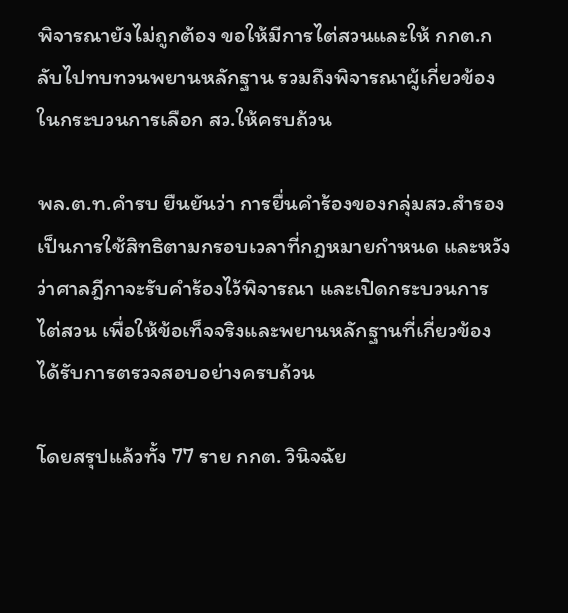พิจารณายังไม่ถูกต้อง ขอให้มีการไต่สวนและให้ กกต.กลับไปทบทวนพยานหลักฐาน รวมถึงพิจารณาผู้เกี่ยวข้องในกระบวนการเลือก สว.ให้ครบถ้วน

พล.ต.ท.คำรบ ยืนยันว่า การยื่นคำร้องของกลุ่มสว.สำรอง เป็นการใช้สิทธิตามกรอบเวลาที่กฎหมายกำหนด และหวังว่าศาลฎีกาจะรับคำร้องไว้พิจารณา และเปิดกระบวนการไต่สวน เพื่อให้ข้อเท็จจริงและพยานหลักฐานที่เกี่ยวข้อง ได้รับการตรวจสอบอย่างครบถ้วน

โดยสรุปแล้วทั้ง 77 ราย กกต. วินิจฉัย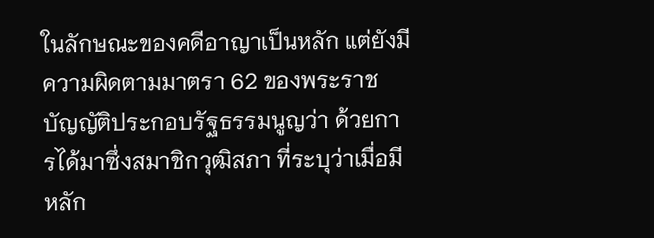ในลักษณะของคดีอาญาเป็นหลัก แต่ยังมีความผิดตามมาตรา 62 ของพระราชบัญญัติประกอบรัฐธรรมนูญว่า ด้วยการได้มาซึ่งสมาชิกวุฒิสภา ที่ระบุว่าเมื่อมีหลัก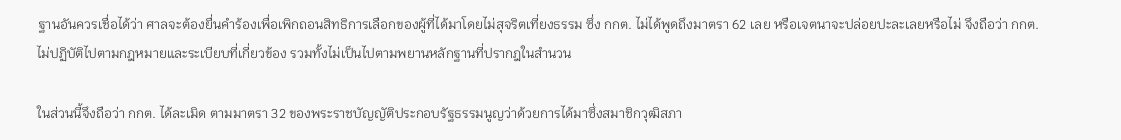ฐานอันควรเชื่อได้ว่า ศาลจะต้องยื่นคําร้องเพื่อเพิกถอนสิทธิการเลือกของผู้ที่ได้มาโดยไม่สุจริตเที่ยงธรรม ซึ่ง กกต. ไม่ได้พูดถึงมาตรา 62 เลย หรือเจตนาจะปล่อยปะละเลยหรือไม่ จึงถือว่า กกต. ไม่ปฏิบัติไปตามกฎหมายและระเบียบที่เกี่ยวข้อง รวมทั้งไม่เป็นไปตามพยานหลักฐานที่ปรากฎในสํานวน

ในส่วนนี้จึงถือว่า กกต. ได้ละเมิด ตามมาตรา 32 ของพระราชบัญญัติประกอบรัฐธรรมนูญว่าด้วยการได้มาซึ่งสมาชิกวุฒิสภา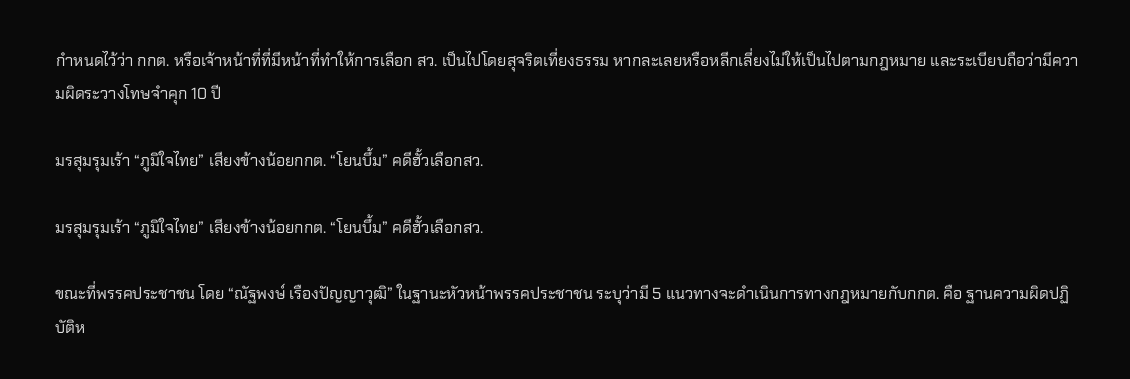กําหนดไว้ว่า กกต. หรือเจ้าหน้าที่ที่มีหน้าที่ทําให้การเลือก สว. เป็นไปโดยสุจริตเที่ยงธรรม หากละเลยหรือหลีกเลี่ยงไม่ให้เป็นไปตามกฎหมาย และระเบียบถือว่ามีความผิดระวางโทษจําคุก 10 ปี

มรสุมรุมเร้า “ภูมิใจไทย” เสียงข้างน้อยกกต. “โยนบึ้ม” คดีฮั้วเลือกสว.

มรสุมรุมเร้า “ภูมิใจไทย” เสียงข้างน้อยกกต. “โยนบึ้ม” คดีฮั้วเลือกสว.

ขณะที่พรรคประชาชน โดย “ณัฐพงษ์ เรืองปัญญาวุฒิ” ในฐานะหัวหน้าพรรคประชาชน ระบุว่ามี 5 แนวทางจะดำเนินการทางกฎหมายกับกกต. คือ ฐานความผิดปฏิบัติห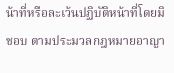น้าที่หรือละเว้นปฏิบัติหน้าที่โดยมิชอบ ตามประมวลกฎหมายอาญา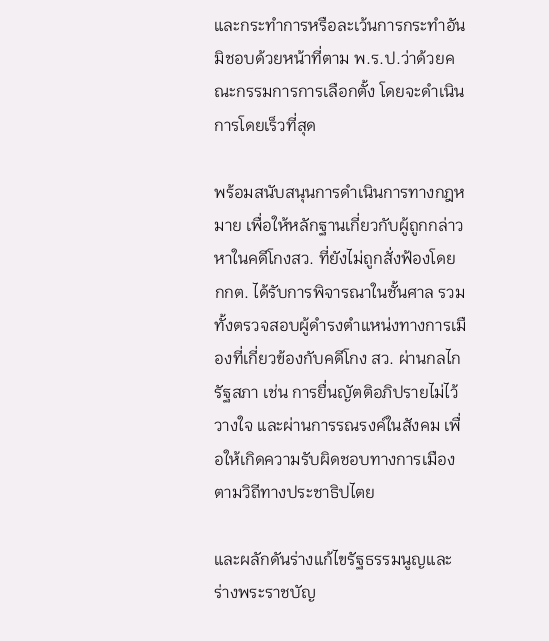และกระทำการหรือละเว้นการกระทำอันมิชอบด้วยหน้าที่ตาม พ.ร.ป.ว่าด้วยคณะกรรมการการเลือกตั้ง โดยจะดำเนินการโดยเร็วที่สุด

พร้อมสนับสนุนการดำเนินการทางกฎหมาย เพื่อให้หลักฐานเกี่ยวกับผู้ถูกกล่าว หาในคดีโกงสว. ที่ยังไม่ถูกสั่งฟ้องโดย กกต. ได้รับการพิจารณาในชั้นศาล รวมทั้งตรวจสอบผู้ดำรงตำแหน่งทางการเมืองที่เกี่ยวข้องกับคดีโกง สว. ผ่านกลไกรัฐสภา เช่น การยื่นญัตติอภิปรายไม่ไว้วางใจ และผ่านการรณรงค์ในสังคม เพื่อให้เกิดความรับผิดชอบทางการเมืองตามวิถีทางประชาธิปไตย

และผลักดันร่างแก้ไขรัฐธรรมนูญและร่างพระราชบัญ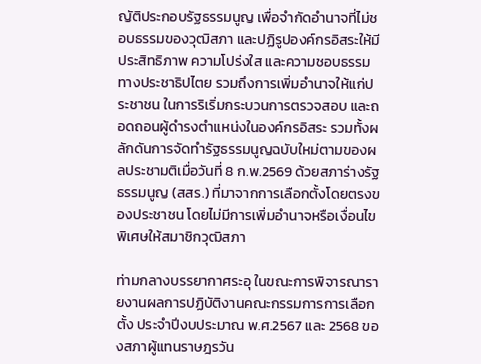ญัติประกอบรัฐธรรมนูญ เพื่อจำกัดอำนาจที่ไม่ชอบธรรมของวุฒิสภา และปฏิรูปองค์กรอิสระให้มีประสิทธิภาพ ความโปร่งใส และความชอบธรรมทางประชาธิปไตย รวมถึงการเพิ่มอำนาจให้แก่ประชาชน ในการริเริ่มกระบวนการตรวจสอบ และถอดถอนผู้ดำรงตำแหน่งในองค์กรอิสระ รวมทั้งผลักดันการจัดทำรัฐธรรมนูญฉบับใหม่ตามของผลประชามติเมื่อวันที่ 8 ก.พ.2569 ด้วยสภาร่างรัฐธรรมนูญ (สสร.) ที่มาจากการเลือกตั้งโดยตรงของประชาชน โดยไม่มีการเพิ่มอำนาจหรือเงื่อนไขพิเศษให้สมาชิกวุฒิสภา

ท่ามกลางบรรยากาศระอุ ในขณะการพิจารณารายงานผลการปฏิบัติงานคณะกรรมการการเลือกตั้ง ประจำปีงบประมาณ พ.ศ.2567 และ 2568 ของสภาผู้แทนราษฎรวัน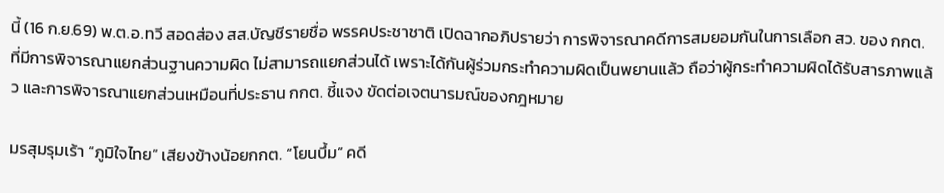นี้ (16 ก.ย.69) พ.ต.อ.ทวี สอดส่อง สส.บัญชีรายชื่อ พรรคประชาชาติ เปิดฉากอภิปรายว่า การพิจารณาคดีการสมยอมกันในการเลือก สว. ของ กกต. ที่มีการพิจารณาแยกส่วนฐานความผิด ไม่สามารถแยกส่วนได้ เพราะได้กันผู้ร่วมกระทำความผิดเป็นพยานแล้ว ถือว่าผู้กระทำความผิดได้รับสารภาพแล้ว และการพิจารณาแยกส่วนเหมือนที่ประธาน กกต. ชี้แจง ขัดต่อเจตนารมณ์ของกฎหมาย

มรสุมรุมเร้า “ภูมิใจไทย” เสียงข้างน้อยกกต. “โยนบึ้ม” คดี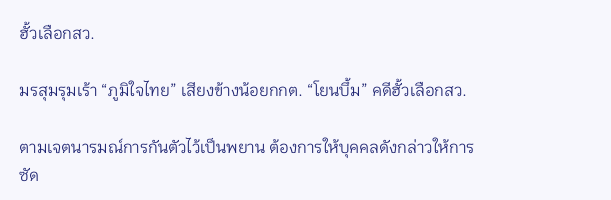ฮั้วเลือกสว.

มรสุมรุมเร้า “ภูมิใจไทย” เสียงข้างน้อยกกต. “โยนบึ้ม” คดีฮั้วเลือกสว.

ตามเจตนารมณ์การกันตัวไว้เป็นพยาน ต้องการให้บุคคลดังกล่าวให้การซัด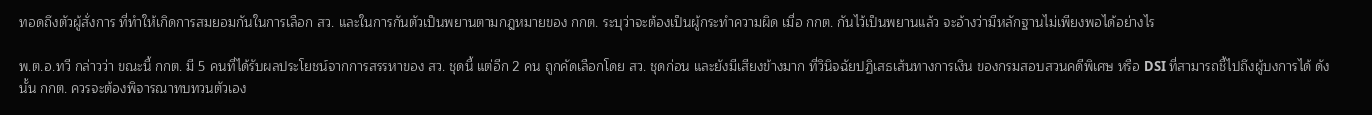ทอดถึงตัวผู้สั่งการ ที่ทำให้เกิดการสมยอมกันในการเลือก สว. และในการกันตัวเป็นพยานตามกฎหมายของ กกต. ระบุว่าจะต้องเป็นผู้กระทำความผิด เมื่อ กกต. กันไว้เป็นพยานแล้ว จะอ้างว่ามีหลักฐานไม่เพียงพอได้อย่างไร

พ.ต.อ.ทวี กล่าวว่า ขณะนี้ กกต. มี 5 คนที่ได้รับผลประโยชน์จากการสรรหาของ สว. ชุดนี้ แต่อีก 2 คน ถูกคัดเลือกโดย สว. ชุดก่อน และยังมีเสียงข้างมาก ที่วินิจฉัยปฏิเสธเส้นทางการเงิน ของกรมสอบสวนคดีพิเศษ หรือ DSI ที่สามารถชี้ไปถึงผู้บงการได้ ดังนั้น กกต. ควรจะต้องพิจารณาทบทวนตัวเอง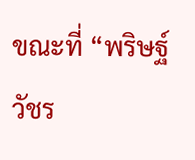ขณะที่ “พริษฐ์ วัชร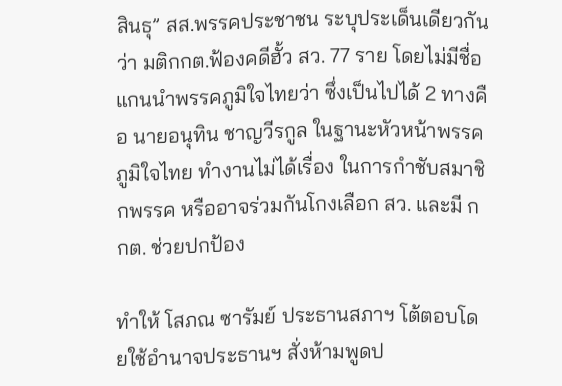สินธุ” สส.พรรคประชาชน ระบุประเด็นเดียวกันว่า มติกกต.ฟ้องคดีฮั้ว สว. 77 ราย โดยไม่มีชื่อแกนนำพรรคภูมิใจไทยว่า ซึ่งเป็นไปได้ 2 ทางคือ นายอนุทิน ชาญวีรกูล ในฐานะหัวหน้าพรรคภูมิใจไทย ทำงานไม่ได้เรื่อง ในการกำชับสมาชิกพรรค หรืออาจร่วมกันโกงเลือก สว. และมี กกต. ช่วยปกป้อง

ทำให้ โสภณ ซารัมย์ ประธานสภาฯ โต้ตอบโดยใช้อำนาจประธานฯ สั่งห้ามพูดป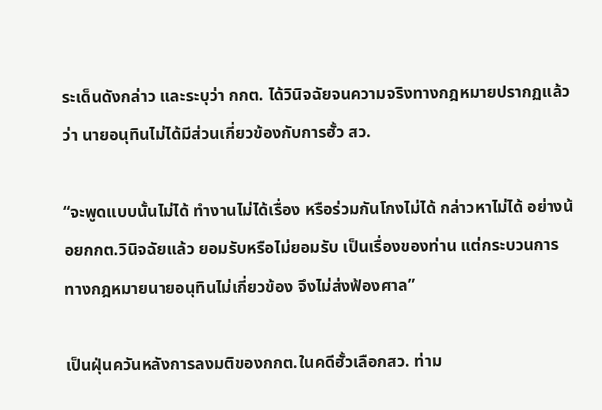ระเด็นดังกล่าว และระบุว่า กกต. ได้วินิจฉัยจนความจริงทางกฎหมายปรากฏแล้วว่า นายอนุทินไม่ได้มีส่วนเกี่ยวข้องกับการฮั้ว สว.

“จะพูดแบบนั้นไม่ได้ ทำงานไม่ได้เรื่อง หรือร่วมกันโกงไม่ได้ กล่าวหาไม่ได้ อย่างน้อยกกต.วินิจฉัยแล้ว ยอมรับหรือไม่ยอมรับ เป็นเรื่องของท่าน แต่กระบวนการทางกฎหมายนายอนุทินไม่เกี่ยวข้อง จึงไม่ส่งฟ้องศาล”

เป็นฝุ่นควันหลังการลงมติของกกต.ในคดีฮั้วเลือกสว. ท่าม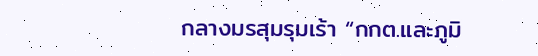กลางมรสุมรุมเร้า “กกต.และภูมิ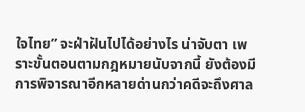ใจไทย” จะฝ่าฝันไปได้อย่างไร น่าจับตา เพราะขั้นตอนตามกฎหมายนับจากนี้ ยังต้องมีการพิจารณาอีกหลายด่านกว่าคดีจะถึงศาล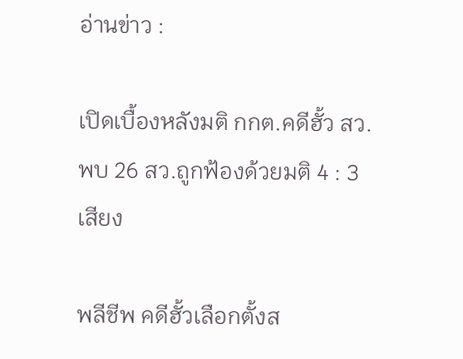อ่านข่าว :

เปิดเบื้องหลังมติ กกต.คดีฮั้ว สว.พบ 26 สว.ถูกฟ้องด้วยมติ 4 : 3 เสียง

พลีชีพ คดีฮั้วเลือกตั้งส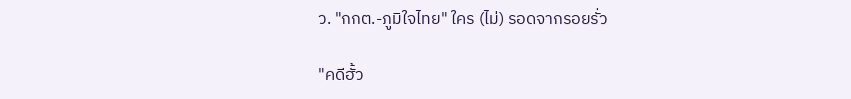ว. "กกต.-ภูมิใจไทย" ใคร (ไม่) รอดจากรอยรั่ว

"คดีฮั้ว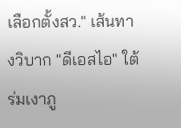เลือกตั้งสว." เส้นทางวิบาก "ดีเอสไอ" ใต้ร่มเงาภู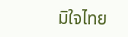มิใจไทย